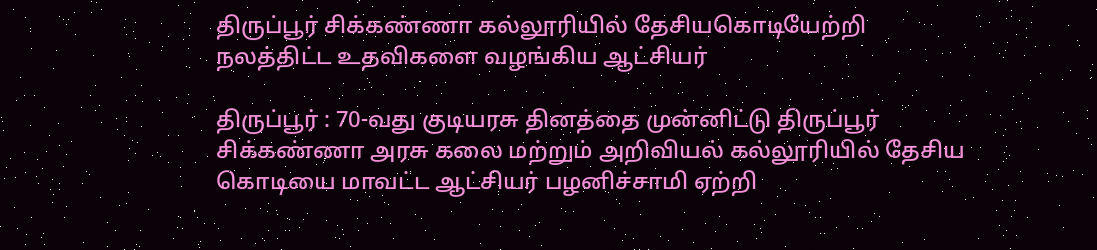திருப்பூர் சிக்கண்ணா கல்லூரியில் தேசியகொடியேற்றி நலத்திட்ட உதவிகளை வழங்கிய ஆட்சியர்

திருப்பூர் : 70-வது குடியரசு தினத்தை முன்னிட்டு திருப்பூர் சிக்கண்ணா அரசு கலை மற்றும் அறிவியல் கல்லூரியில் தேசிய கொடியை மாவட்ட ஆட்சியர் பழனிச்சாமி ஏற்றி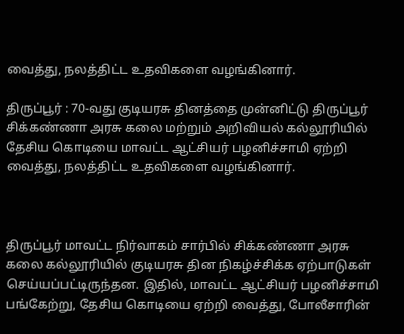வைத்து, நலத்திட்ட உதவிகளை வழங்கினார்.

திருப்பூர் : 70-வது குடியரசு தினத்தை முன்னிட்டு திருப்பூர் சிக்கண்ணா அரசு கலை மற்றும் அறிவியல் கல்லூரியில் தேசிய கொடியை மாவட்ட ஆட்சியர் பழனிச்சாமி ஏற்றி வைத்து, நலத்திட்ட உதவிகளை வழங்கினார்.



திருப்பூர் மாவட்ட நிர்வாகம் சார்பில் சிக்கண்ணா அரசு கலை கல்லூரியில் குடியரசு தின நிகழ்ச்சிக்க ஏற்பாடுகள் செய்யப்பட்டிருந்தன. இதில், மாவட்ட ஆட்சியர் பழனிச்சாமி பங்கேற்று, தேசிய கொடியை ஏற்றி வைத்து, போலீசாரின்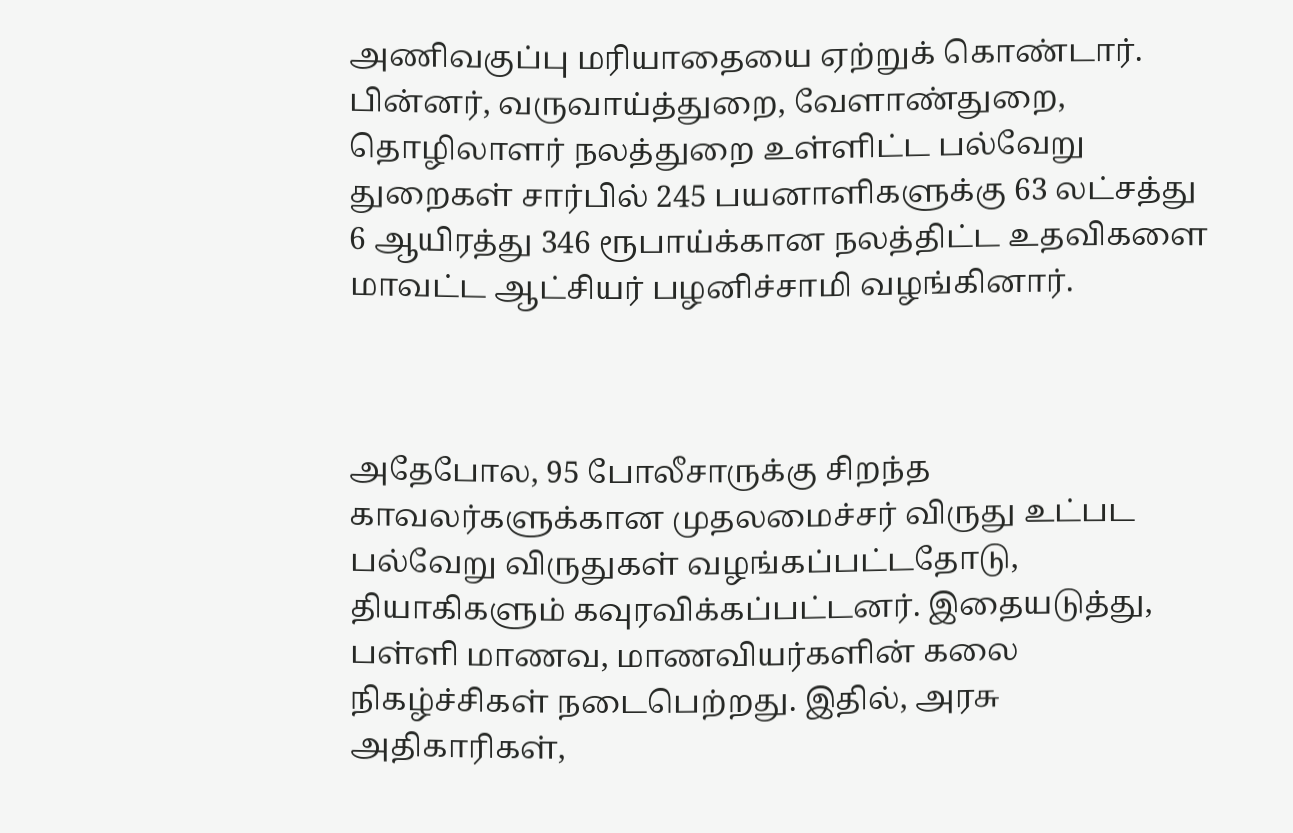அணிவகுப்பு மரியாதையை ஏற்றுக் கொண்டார். பின்னர், வருவாய்த்துறை, வேளாண்துறை, தொழிலாளர் நலத்துறை உள்ளிட்ட பல்வேறு துறைகள் சார்பில் 245 பயனாளிகளுக்கு 63 லட்சத்து 6 ஆயிரத்து 346 ரூபாய்க்கான நலத்திட்ட உதவிகளை மாவட்ட ஆட்சியர் பழனிச்சாமி வழங்கினார்.



அதேபோல, 95 போலீசாருக்கு சிறந்த காவலர்களுக்கான முதலமைச்சர் விருது உட்பட பல்வேறு விருதுகள் வழங்கப்பட்டதோடு, தியாகிகளும் கவுரவிக்கப்பட்டனர். இதையடுத்து, பள்ளி மாணவ, மாணவியர்களின் கலை நிகழ்ச்சிகள் நடைபெற்றது. இதில், அரசு அதிகாரிகள்,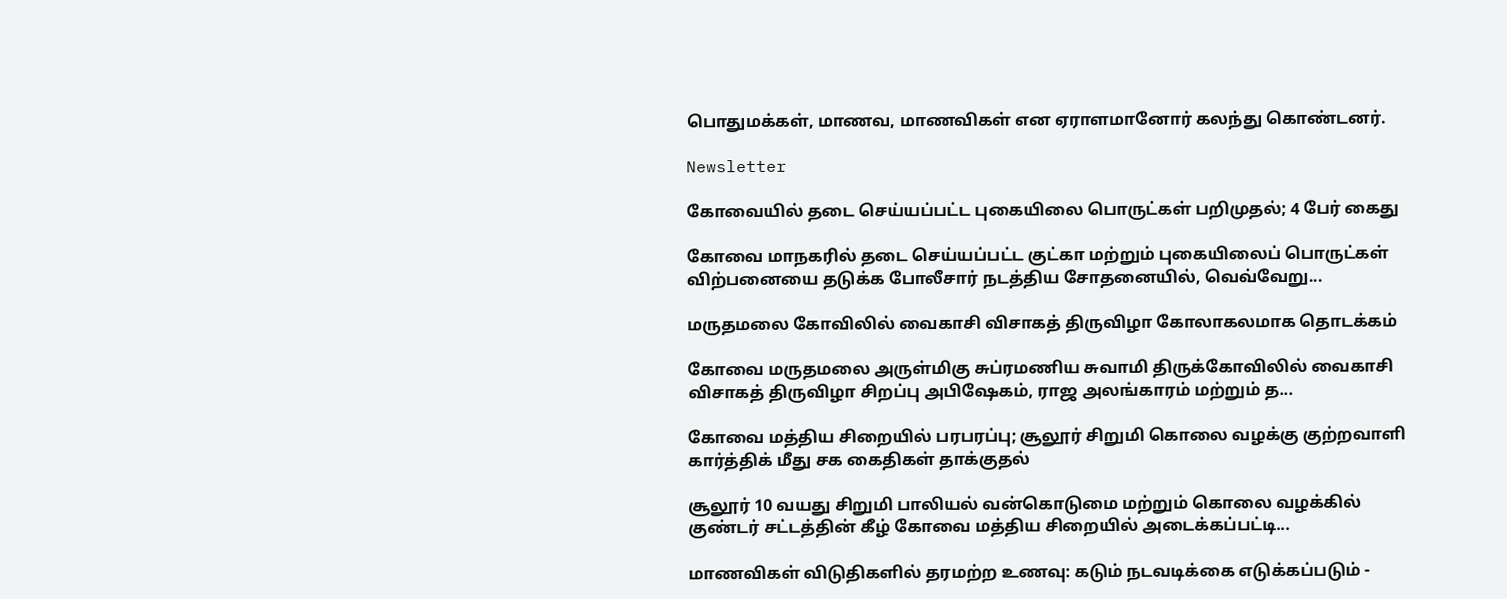பொதுமக்கள், மாணவ, மாணவிகள் என ஏராளமானோர் கலந்து கொண்டனர்.

Newsletter

கோவையில் தடை செய்யப்பட்ட புகையிலை பொருட்கள் பறிமுதல்; 4 பேர் கைது

கோவை மாநகரில் தடை செய்யப்பட்ட குட்கா மற்றும் புகையிலைப் பொருட்கள் விற்பனையை தடுக்க போலீசார் நடத்திய சோதனையில், வெவ்வேறு...

மருதமலை கோவிலில் வைகாசி விசாகத் திருவிழா கோலாகலமாக தொடக்கம்

கோவை மருதமலை அருள்மிகு சுப்ரமணிய சுவாமி திருக்கோவிலில் வைகாசி விசாகத் திருவிழா சிறப்பு அபிஷேகம், ராஜ அலங்காரம் மற்றும் த...

கோவை மத்திய சிறையில் பரபரப்பு; சூலூர் சிறுமி கொலை வழக்கு குற்றவாளி கார்த்திக் மீது சக கைதிகள் தாக்குதல்

சூலூர் 10 வயது சிறுமி பாலியல் வன்கொடுமை மற்றும் கொலை வழக்கில் குண்டர் சட்டத்தின் கீழ் கோவை மத்திய சிறையில் அடைக்கப்பட்டி...

மாணவிகள் விடுதிகளில் தரமற்ற உணவு: கடும் நடவடிக்கை எடுக்கப்படும் -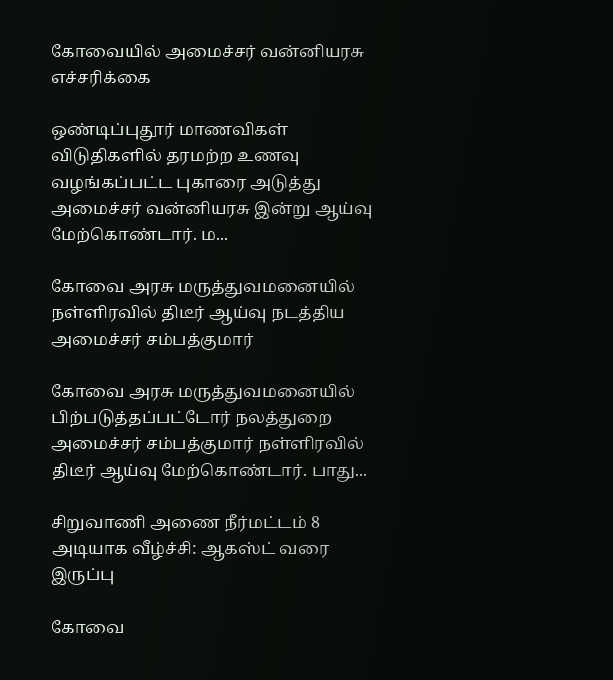கோவையில் அமைச்சர் வன்னியரசு எச்சரிக்கை

ஒண்டிப்புதூர் மாணவிகள் விடுதிகளில் தரமற்ற உணவு வழங்கப்பட்ட புகாரை அடுத்து அமைச்சர் வன்னியரசு இன்று ஆய்வு மேற்கொண்டார். ம...

கோவை அரசு மருத்துவமனையில் நள்ளிரவில் திடீர் ஆய்வு நடத்திய அமைச்சர் சம்பத்குமார்

கோவை அரசு மருத்துவமனையில் பிற்படுத்தப்பட்டோர் நலத்துறை அமைச்சர் சம்பத்குமார் நள்ளிரவில் திடீர் ஆய்வு மேற்கொண்டார். பாது...

சிறுவாணி அணை நீர்மட்டம் 8 அடியாக வீழ்ச்சி: ஆகஸ்ட் வரை இருப்பு

கோவை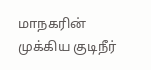மாநகரின் முக்கிய குடிநீர்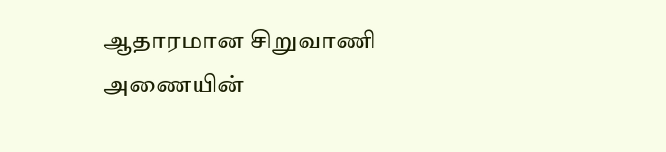ஆதாரமான சிறுவாணி அணையின்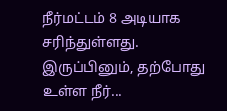நீர்மட்டம் 8 அடியாக சரிந்துள்ளது. இருப்பினும், தற்போது உள்ள நீர்...